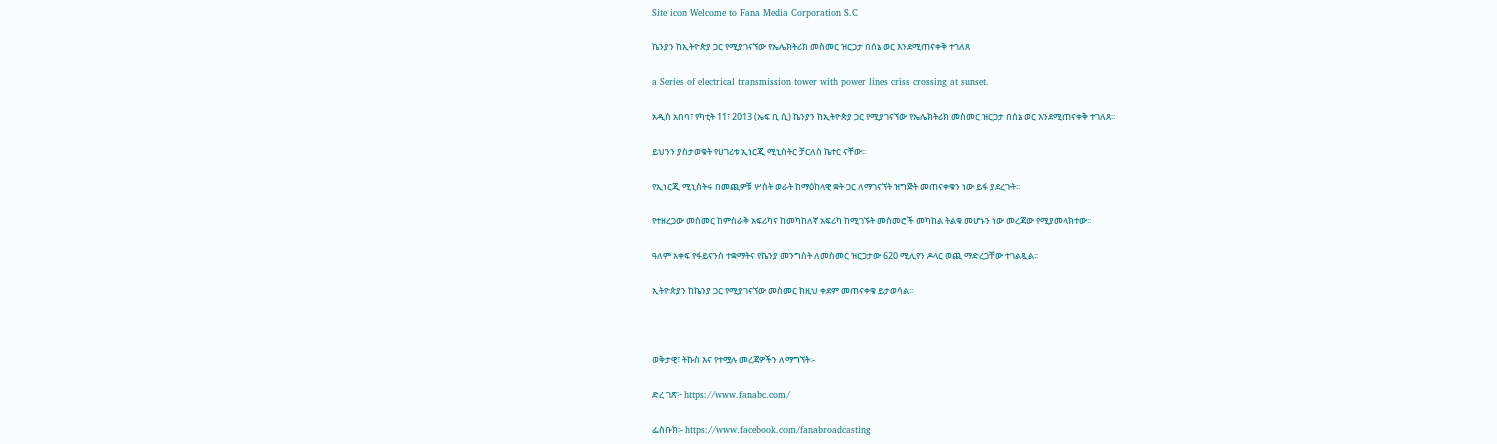Site icon Welcome to Fana Media Corporation S.C

ኬንያን ከኢትዮጵያ ጋር የሚያገናኘው የኤሌክትሪክ መስመር ዝርጋታ በሰኔ ወር እንደሚጠናቀቅ ተገለጸ

a Series of electrical transmission tower with power lines criss crossing at sunset.

አዲስ አበባ፣ የካቲት 11፣ 2013 (ኤፍ ቢ ሲ) ኬንያን ከኢትዮጵያ ጋር የሚያገናኘው የኤሌክትሪክ መስመር ዝርጋታ በሰኔ ወር እንደሚጠናቀቅ ተገለጸ፡፡

ይህንን ያስታወቁት የሀገሪቱ ኢነርጂ ሚኒስትር ቻርለስ ኬተር ናቸው፡፡

የኢነርጂ ሚኒስትሩ በመጪዎቹ ሦስት ወራት ከማዕከላዊ ቋት ጋር ለማገናኘት ዝግጅት መጠናቀቁን ነው ይፋ ያደረጉት፡፡

የተዘረጋው መስመር ከምስራቅ አፍሪካና ከመካከለኛ አፍሪካ ከሚገኙት መስመሮች መካከል ትልቁ መሆኑን ነው መረጃው የሚያመላክተው፡፡

ዓለም አቀፍ የፋይናንስ ተቋማትና የኬንያ መንግስት ለመስመር ዝርጋታው 620 ሚሊየን ዶላር ወጪ ማድረጋቸው ተገልጿል፡፡

ኢትዮጵያን ከኬንያ ጋር የሚያገናኘው መስመር ከዚህ ቀደም መጠናቀቁ ይታወሳል፡፡



ወቅታዊ፣ ትኩስ እና የተሟሉ መረጃዎችን ለማግኘት፡-

ድረ ገጽ፦ https://www.fanabc.com/

ፌስቡክ፡- https://www.facebook.com/fanabroadcasting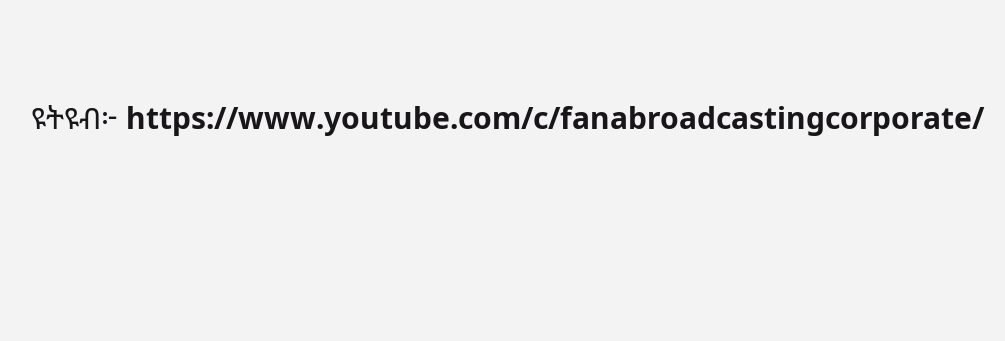ዩትዩብ፦ https://www.youtube.com/c/fanabroadcastingcorporate/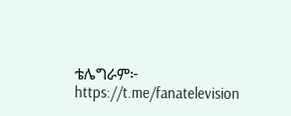ቴሌግራም፦ https://t.me/fanatelevision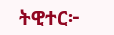ትዊተር፦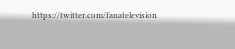https://twitter.com/fanatelevision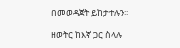በመወዳጀት ይከታተሉን፡፡

ዘወትር ከእኛ ጋር ስላሉ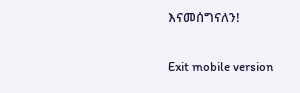እናመሰግናለን!

Exit mobile version